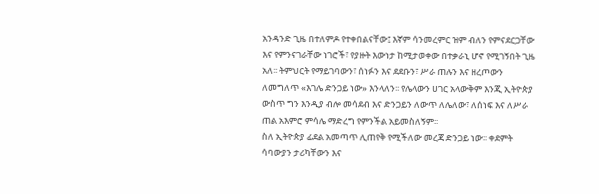አንዳንድ ጊዜ በተለምዶ የተቀበልናቸው፤ እኛም ሳንመረምር ዝም ብለን የምናደርጋቸው እና የምንናገራቸው ነገሮች፣ የያዙት እውነታ ከሚታወቀው በተቃራኒ ሆኖ የሚገኝበት ጊዜ አለ፡፡ ትምህርት የማይገባውን፣ ሰነፉን እና ደደቡን፣ ሥራ ጠሉን እና ዘረጦውን ለመግለጥ «እገሌ ድንጋይ ነው» እንላለን፡፡ የሌላውን ሀገር አላውቅም እንጂ ኢትዮጵያ ውስጥ ግን እንዲያ ብሎ መሳደብ እና ድንጋይን ለውጥ ለሌለው፣ ለሰነፍ እና ለሥራ ጠል አእምሮ ምሳሌ ማድረግ የምንችል አይመስለኝም፡፡
ስለ ኢትዮጵያ ፊደል አመጣጥ ሊጠየቅ የሚችለው መረጃ ድንጋይ ነው፡፡ ቀደምት ሳባውያን ታሪካቸውን እና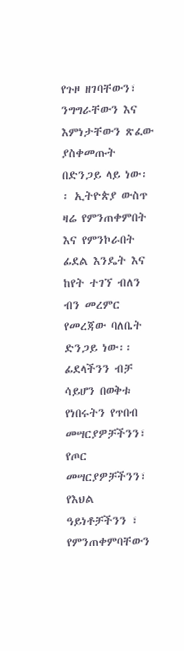የጉዞ ዘገባቸውን፣ ንግግራቸውን እና እምነታቸውን ጽፈው ያስቀመጡት በድንጋይ ላይ ነው፡፡ ኢትዮጵያ ውስጥ ዛሬ የምንጠቀምበት እና የምንኮራበት ፊደል እንዴት እና ከየት ተገኘ ብለን ብን መረምር የመረጃው ባለቤት ድንጋይ ነው፡፡ ፊደላችንን ብቻ ሳይሆን በወቅቱ የነበሩትን የጥበብ መሣርያዎቻችንን፣ የጦር መሣርያዎቻችንን፣ የእህል ዓይነቶቻችንን ፣ የምንጠቀምባቸውን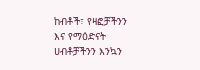ከብቶች፣ የዛፎቻችንን እና የማዕድናት ሀብቶቻችንን እንኳን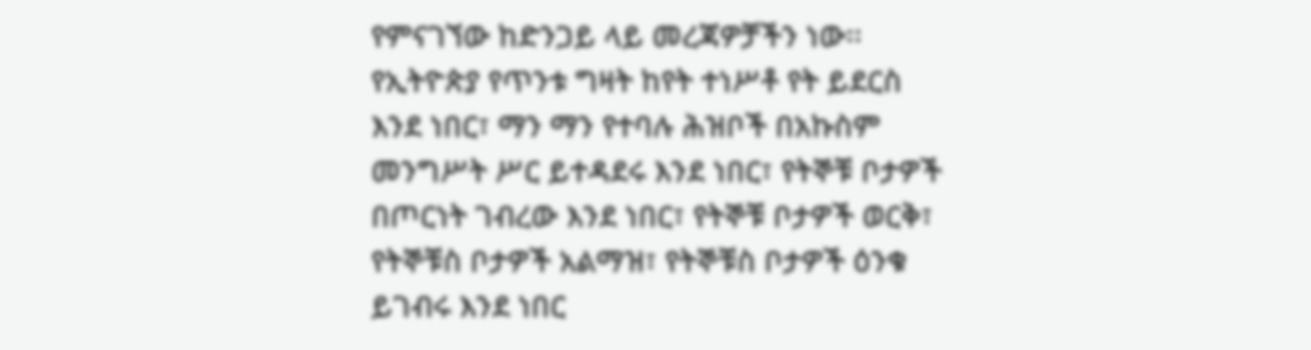የምናገኘው ከድንጋይ ላይ መረጃዎቻችን ነው፡፡
የኢትዮጵያ የጥንቱ ግዛት ከየት ተነሥቶ የት ይደርስ እንደ ነበር፣ ማን ማን የተባሉ ሕዝቦች በአኩስም መንግሥት ሥር ይተዳደሩ እንደ ነበር፣ የትኞቹ ቦታዎች በጦርነት ገብረው እንደ ነበር፣ የትኞቹ ቦታዎች ወርቅ፣ የትኞቹስ ቦታዎች አልማዝ፣ የትኞቹስ ቦታዎች ዕንቁ ይገብሩ እንደ ነበር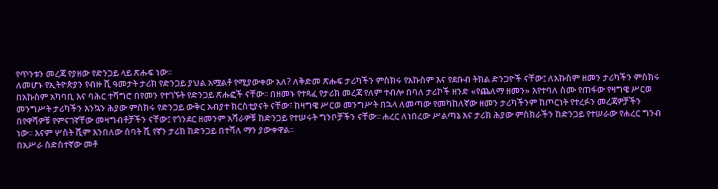የጥንቱን መረጃ የያዘው የድንጋይ ላይ ጽሑፍ ነው፡፡
ለመሆኑ የኢትዮጵያን የብዙ ሺ ዓመታት ታሪክ የድንጋይ ያህል አሟልቶ የሚያውቀው አለ? ለቅድመ ጽሑፍ ታሪካችን ምስክሩ የአኩስም እና የደቡብ ትክል ድንጋዮች ናቸው፤ ለአኩስም ዘመን ታሪካችን ምስክሩ በአኩስም አካባቢ እና ባሕር ተሻግሮ በየመን የተገኙት የድንጋይ ጽሑፎች ናቸው፡፡ በዘመኑ የተጻፈ የታሪክ መረጃ የለም ተብሎ በባለ ታሪኮች ዘንድ «የጨለማ ዘመን» እየተባለ ስሙ የጠፋው የዛግዌ ሥርወ መንግሥት ታሪካችን እንኳን ሕያው ምስክሩ የድንጋይ ውቅር አብያተ ክርስቲያናት ናቸው፣ ከዛግዌ ሥርወ መንግሥት በኋላ ለመጣው የመካከለኛው ዘመን ታሪካችንም ከጦርነት የተረፉን መረጃዎቻችን በየዋሻዎቹ የምናገኛቸው መዛግብቶቻችን ናቸው፤ የጎንደር ዘመንም አሻራዎቹ ከድንጋይ የተሠሩት ግንቦቻችን ናቸው፡፡ ሐረር ለነበረው ሥልጣኔ እና ታሪክ ሕያው ምስክራችን ከድንጋይ የተሠራው የሐረር ግንብ ነው፡፡ እናም ሦስት ሺም እንበለው ሰባት ሺ የኛን ታሪክ ከድንጋይ በተሻለ ማን ያውቀዋል፡፡
በአሥራ ስድስተኛው መቶ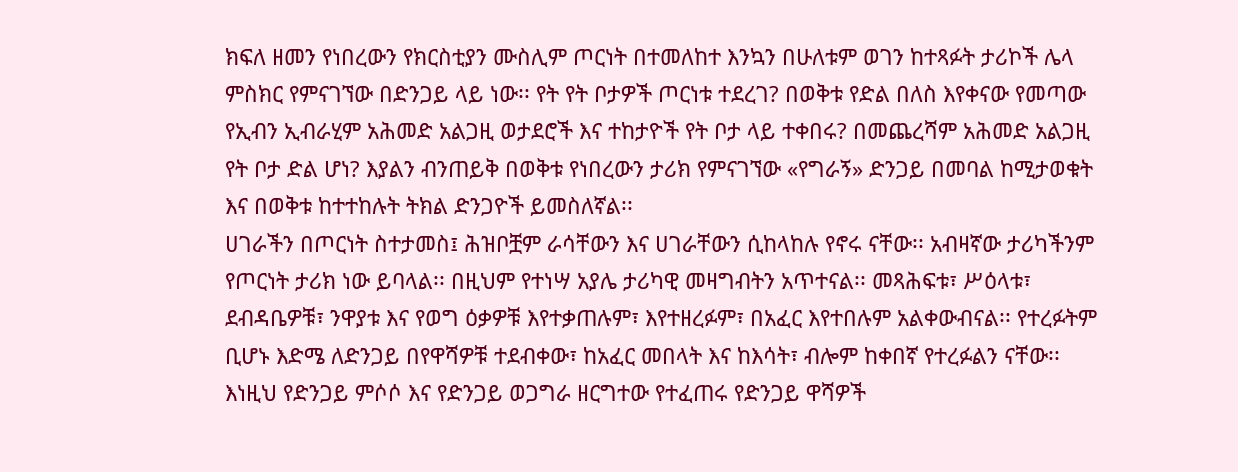ክፍለ ዘመን የነበረውን የክርስቲያን ሙስሊም ጦርነት በተመለከተ እንኳን በሁለቱም ወገን ከተጻፉት ታሪኮች ሌላ ምስክር የምናገኘው በድንጋይ ላይ ነው፡፡ የት የት ቦታዎች ጦርነቱ ተደረገ? በወቅቱ የድል በለስ እየቀናው የመጣው የኢብን ኢብራሂም አሕመድ አልጋዚ ወታደሮች እና ተከታዮች የት ቦታ ላይ ተቀበሩ? በመጨረሻም አሕመድ አልጋዚ የት ቦታ ድል ሆነ? እያልን ብንጠይቅ በወቅቱ የነበረውን ታሪክ የምናገኘው «የግራኝ» ድንጋይ በመባል ከሚታወቁት እና በወቅቱ ከተተከሉት ትክል ድንጋዮች ይመስለኛል፡፡
ሀገራችን በጦርነት ስተታመስ፤ ሕዝቦቿም ራሳቸውን እና ሀገራቸውን ሲከላከሉ የኖሩ ናቸው፡፡ አብዛኛው ታሪካችንም የጦርነት ታሪክ ነው ይባላል፡፡ በዚህም የተነሣ አያሌ ታሪካዊ መዛግብትን አጥተናል፡፡ መጻሕፍቱ፣ ሥዕላቱ፣ ደብዳቤዎቹ፣ ንዋያቱ እና የወግ ዕቃዎቹ እየተቃጠሉም፣ እየተዘረፉም፣ በአፈር እየተበሉም አልቀውብናል፡፡ የተረፉትም ቢሆኑ እድሜ ለድንጋይ በየዋሻዎቹ ተደብቀው፣ ከአፈር መበላት እና ከእሳት፣ ብሎም ከቀበኛ የተረፉልን ናቸው፡፡ እነዚህ የድንጋይ ምሶሶ እና የድንጋይ ወጋግራ ዘርግተው የተፈጠሩ የድንጋይ ዋሻዎች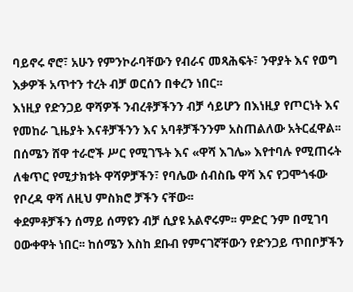ባይኖሩ ኖሮ፣ አሁን የምንኮራባቸውን የብራና መጻሕፍት፣ ንዋያት እና የወግ እቃዎች አጥተን ተረት ብቻ ወርሰን በቀረን ነበር፡፡
እነዚያ የድንጋይ ዋሻዎች ንብረቶቻችንን ብቻ ሳይሆን በእነዚያ የጦርነት እና የመከራ ጊዜያት እናቶቻችንን እና አባቶቻችንንም አስጠልለው አትርፈዋል፡፡ በሰሜን ሸዋ ተራሮች ሥር የሚገኙት እና «ዋሻ እገሌ» እየተባሉ የሚጠሩት ለቁጥር የሚታክቱት ዋሻዎቻችን፣ የባሌው ሰብስቤ ዋሻ እና የጋሞጎፋው የቦረዳ ዋሻ ለዚህ ምስክሮ ቻችን ናቸው፡፡
ቀደምቶቻችን ሰማይ ሰማዩን ብቻ ሲያዩ አልኖሩም፡፡ ምድር ንም በሚገባ ዐውቀዋት ነበር፡፡ ከሰሜን እስከ ደቡብ የምናገኛቸውን የድንጋይ ጥበቦቻችን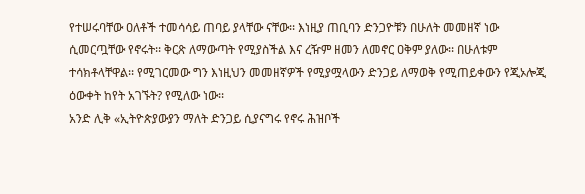የተሠሩባቸው ዐለቶች ተመሳሳይ ጠባይ ያላቸው ናቸው፡፡ እነዚያ ጠቢባን ድንጋዮቹን በሁለት መመዘኛ ነው ሲመርጧቸው የኖሩት፡፡ ቅርጽ ለማውጣት የሚያስችል እና ረዥም ዘመን ለመኖር ዐቅም ያለው፡፡ በሁለቱም ተሳክቶላቸዋል፡፡ የሚገርመው ግን እነዚህን መመዘኛዎች የሚያሟላውን ድንጋይ ለማወቅ የሚጠይቀውን የጂኦሎጂ ዕውቀት ከየት አገኙት? የሚለው ነው፡፡
አንድ ሊቅ «ኢትዮጵያውያን ማለት ድንጋይ ሲያናግሩ የኖሩ ሕዝቦች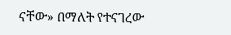ናቸው» በማለት የተናገረው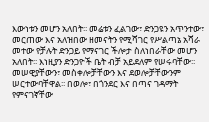እውነቱን መሆን አለበት፡፡ መሬቱን ፈልገው፣ ድንጋዩን አጥንተው፣ መርጠው እና አለዝበው ዘመናትን የሚሻገር የሥልጣኔ አሻራ መተው የቻሉት ድንጋይ የማናገር ችሎታ ስለነበራቸው መሆን አለበት፡፡ እነዚያን ድንጋዮች ቤት ብቻ አይደለም የሠሩባቸው፡፡ መሠዊያቸውን፣ መስቀሎቻቸውን እና ደወሎቻቸውንም ሠርተውባቸዋል፡፡ በወሎ፣ በጎንደር እና በጣና ገዳማት የምናገኛቸው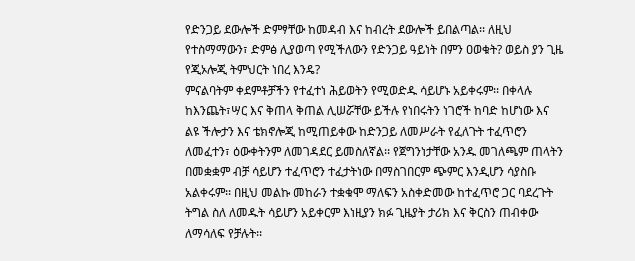የድንጋይ ደውሎች ድምፃቸው ከመዳብ እና ከብረት ደውሎች ይበልጣል፡፡ ለዚህ የተስማማውን፣ ድምፅ ሊያወጣ የሚችለውን የድንጋይ ዓይነት በምን ዐወቁት? ወይስ ያን ጊዜ የጂኦሎጂ ትምህርት ነበረ እንዴ?
ምናልባትም ቀደምቶቻችን የተፈተነ ሕይወትን የሚወድዱ ሳይሆኑ አይቀሩም፡፡ በቀላሉ ከእንጨት፣ሣር እና ቅጠላ ቅጠል ሊሠሯቸው ይችሉ የነበሩትን ነገሮች ከባድ ከሆነው እና ልዩ ችሎታን እና ቴክኖሎጂ ከሚጠይቀው ከድንጋይ ለመሥራት የፈለጉት ተፈጥሮን ለመፈተን፣ ዕውቀትንም ለመገዳደር ይመስለኛል፡፡ የጀግንነታቸው አንዱ መገለጫም ጠላትን በመቋቋም ብቻ ሳይሆን ተፈጥሮን ተፈታትነው በማስገበርም ጭምር እንዲሆን ሳያስቡ አልቀሩም፡፡ በዚህ መልኩ መከራን ተቋቁሞ ማለፍን አስቀድመው ከተፈጥሮ ጋር ባደረጉት ትግል ስለ ለመዱት ሳይሆን አይቀርም እነዚያን ክፉ ጊዜያት ታሪክ እና ቅርስን ጠብቀው ለማሳለፍ የቻሉት፡፡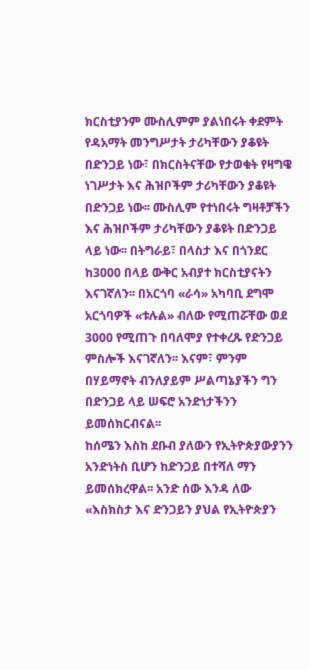ክርስቲያንም ሙስሊምም ያልነበሩት ቀደምት የዳአማት መንግሥታት ታሪካቸውን ያቆዩት በድንጋይ ነው፣ በክርስትናቸው የታወቁት የዛግዌ ነገሥታት እና ሕዝቦችም ታሪካቸውን ያቆዩት በድንጋይ ነው፡፡ ሙስሊም የተነበሩት ግዛቶቻችን እና ሕዝቦችም ታሪካቸውን ያቆዩት በድንጋይ ላይ ነው፡፡ በትግራይ፣ በላስታ እና በጎንደር ከ3000 በላይ ውቅር አብያተ ክርስቲያናትን እናገኛለን፡፡ በአርጎባ «ራሳ» አካባቢ ደግሞ አርጎባዎች «ቱሉል» ብለው የሚጠሯቸው ወደ 3000 የሚጠጉ በባለሞያ የተቀረጹ የድንጋይ ምስሎች እናገኛለን፡፡ እናም፣ ምንም በሃይማኖት ብንለያይም ሥልጣኔያችን ግን በድንጋይ ላይ ሠፍሮ አንድነታችንን ይመሰክርብናል፡፡
ከሰሜን እስከ ደቡብ ያለውን የኢትዮጵያውያንን አንድነትስ ቢሆን ከድንጋይ በተሻለ ማን ይመሰክረዋል፡፡ አንድ ሰው እንዳ ለው «እስክስታ እና ድንጋይን ያህል የኢትዮጵያን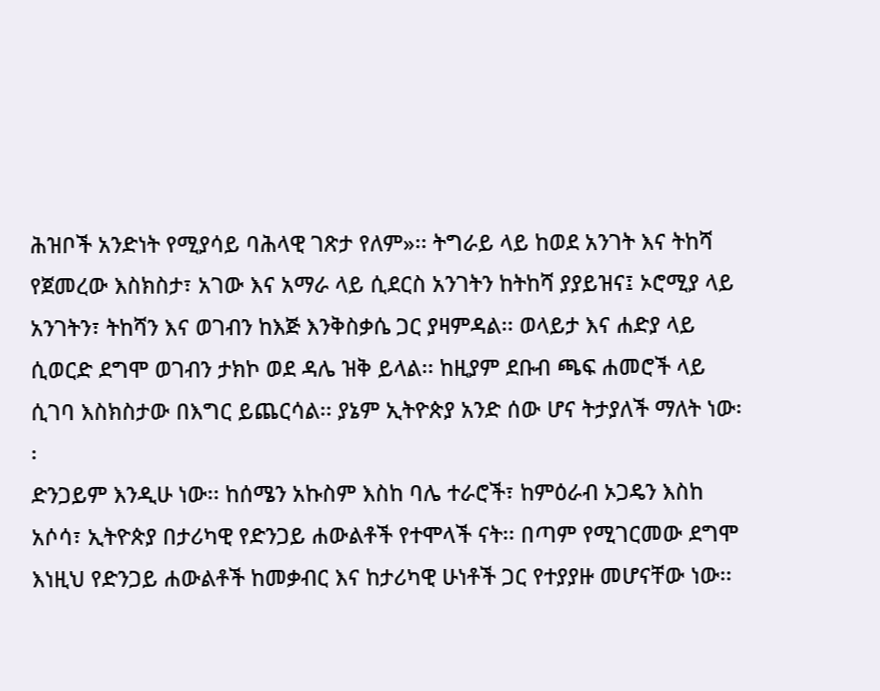ሕዝቦች አንድነት የሚያሳይ ባሕላዊ ገጽታ የለም»፡፡ ትግራይ ላይ ከወደ አንገት እና ትከሻ የጀመረው እስክስታ፣ አገው እና አማራ ላይ ሲደርስ አንገትን ከትከሻ ያያይዝና፤ ኦሮሚያ ላይ አንገትን፣ ትከሻን እና ወገብን ከእጅ እንቅስቃሴ ጋር ያዛምዳል፡፡ ወላይታ እና ሐድያ ላይ ሲወርድ ደግሞ ወገብን ታክኮ ወደ ዳሌ ዝቅ ይላል፡፡ ከዚያም ደቡብ ጫፍ ሐመሮች ላይ ሲገባ እስክስታው በእግር ይጨርሳል፡፡ ያኔም ኢትዮጵያ አንድ ሰው ሆና ትታያለች ማለት ነው፡፡
ድንጋይም እንዲሁ ነው፡፡ ከሰሜን አኩስም እስከ ባሌ ተራሮች፣ ከምዕራብ ኦጋዴን እስከ አሶሳ፣ ኢትዮጵያ በታሪካዊ የድንጋይ ሐውልቶች የተሞላች ናት፡፡ በጣም የሚገርመው ደግሞ እነዚህ የድንጋይ ሐውልቶች ከመቃብር እና ከታሪካዊ ሁነቶች ጋር የተያያዙ መሆናቸው ነው፡፡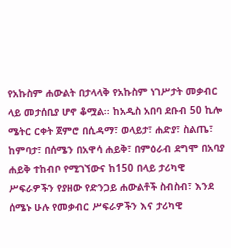የአኩስም ሐውልት በታላላቅ የአኩስም ነገሥታት መቃብር ላይ መታሰቢያ ሆኖ ቆሟል፡፡ ከአዲስ አበባ ደቡብ 50 ኪሎ ሜትር ርቀት ጀምሮ በሲዳማ፣ ወላይታ፣ ሐድያ፣ ስልጤ፣ ከምባታ፣ በሰሜን በአዋሳ ሐይቅ፣ በምዕራብ ደግሞ በአባያ ሐይቅ ተከብቦ የሚገኘውና ከ150 በላይ ታሪካዊ ሥፍራዎችን የያዘው የድንጋይ ሐውልቶች ስብስብ፣ እንደ ሰሜኑ ሁሉ የመቃብር ሥፍራዎችን እና ታሪካዊ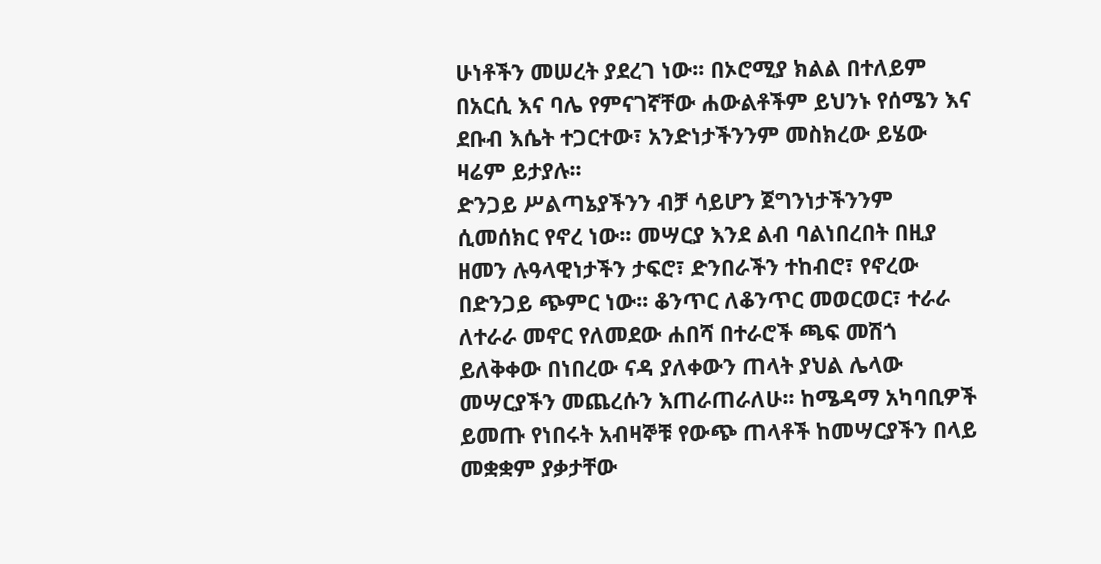ሁነቶችን መሠረት ያደረገ ነው፡፡ በኦሮሚያ ክልል በተለይም በአርሲ እና ባሌ የምናገኛቸው ሐውልቶችም ይህንኑ የሰሜን እና ደቡብ እሴት ተጋርተው፣ አንድነታችንንም መስክረው ይሄው ዛሬም ይታያሉ፡፡
ድንጋይ ሥልጣኔያችንን ብቻ ሳይሆን ጀግንነታችንንም ሲመሰክር የኖረ ነው፡፡ መሣርያ እንደ ልብ ባልነበረበት በዚያ ዘመን ሉዓላዊነታችን ታፍሮ፣ ድንበራችን ተከብሮ፣ የኖረው በድንጋይ ጭምር ነው፡፡ ቆንጥር ለቆንጥር መወርወር፣ ተራራ ለተራራ መኖር የለመደው ሐበሻ በተራሮች ጫፍ መሽጎ ይለቅቀው በነበረው ናዳ ያለቀውን ጠላት ያህል ሌላው መሣርያችን መጨረሱን እጠራጠራለሁ፡፡ ከሜዳማ አካባቢዎች ይመጡ የነበሩት አብዛኞቹ የውጭ ጠላቶች ከመሣርያችን በላይ መቋቋም ያቃታቸው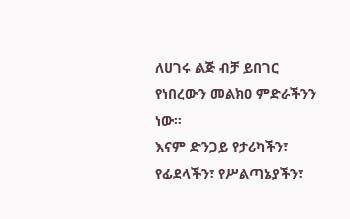ለሀገሩ ልጅ ብቻ ይበገር የነበረውን መልክዐ ምድራችንን ነው፡፡
እናም ድንጋይ የታሪካችን፣ የፊደላችን፣ የሥልጣኔያችን፣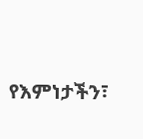የእምነታችን፣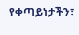የቀጣይነታችን፣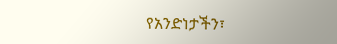የአንድነታችን፣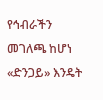የኅብራችን መገለጫ ከሆነ «ድንጋይ» እንዴት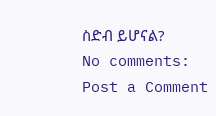ስድብ ይሆናል?
No comments:
Post a Comment